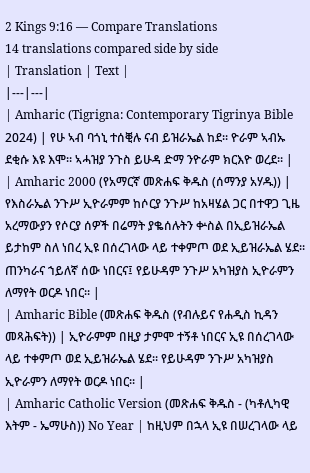2 Kings 9:16 — Compare Translations
14 translations compared side by side
| Translation | Text |
|---|---|
| Amharic (Tigrigna: Contemporary Tigrinya Bible 2024) | የሁ ኣብ ባጎኒ ተሰቒሉ ናብ ይዝራኤል ከደ። ዮራም ኣብኡ ደቂሱ እዩ እሞ። ኣሓዝያ ንጉስ ይሁዳ ድማ ንዮራም ክርእዮ ወረደ። |
| Amharic 2000 (የአማርኛ መጽሐፍ ቅዱስ (ሰማንያ አሃዱ)) | የእስራኤል ንጉሥ ኢዮራምም ከሶርያ ንጉሥ ከአዛሄል ጋር በተዋጋ ጊዜ አረማውያን የሶርያ ሰዎች በሬማት ያቈሰሉትን ቍስል በኢይዝራኤል ይታከም ስለ ነበረ ኢዩ በሰረገላው ላይ ተቀምጦ ወደ ኢይዝራኤል ሄደ። ጠንካራና ኀይለኛ ሰው ነበርና፤ የይሁዳም ንጉሥ አካዝያስ ኢዮራምን ለማየት ወርዶ ነበር። |
| Amharic Bible (መጽሐፍ ቅዱስ (የብሉይና የሐዲስ ኪዳን መጻሕፍት)) | ኢዮራምም በዚያ ታምሞ ተኝቶ ነበርና ኢዩ በሰረገላው ላይ ተቀምጦ ወደ ኢይዝራኤል ሄደ። የይሁዳም ንጉሥ አካዝያስ ኢዮራምን ለማየት ወርዶ ነበር። |
| Amharic Catholic Version (መጽሐፍ ቅዱስ - (ካቶሊካዊ እትም - ኤማሁስ)) No Year | ከዚህም በኋላ ኢዩ በሠረገላው ላይ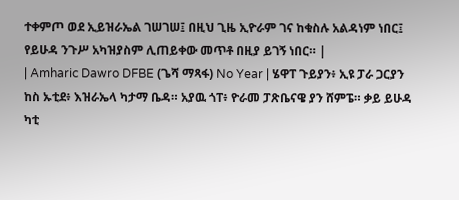ተቀምጦ ወደ ኢይዝራኤል ገሠገሠ፤ በዚህ ጊዜ ኢዮራም ገና ከቁስሉ አልዳነም ነበር፤ የይሁዳ ንጉሥ አካዝያስም ሊጠይቀው መጥቶ በዚያ ይገኝ ነበር። |
| Amharic Dawro DFBE (ጌሻ ማጻፋ) No Year | ሄዋፐ ጉይያን፥ ኢዩ ፓራ ጋርያን ከስ ኡቲደ፥ እዝራኤላ ካታማ ቤዳ። አያዉ ጎፐ፥ ዮራመ ፓጽቤናዌ ያን ሸምፔ። ቃይ ይሁዳ ካቲ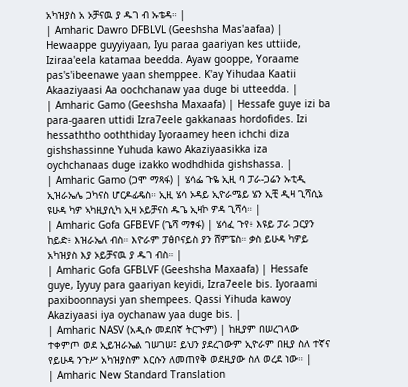አካዝያስ አ ኦቻናዉ ያ ዱገ ብ ኡቴዳ። |
| Amharic Dawro DFBLVL (Geeshsha Mas'aafaa) | Hewaappe guyyiyaan, Iyu paraa gaariyan kes uttiide, Iziraa'eela katamaa beedda. Ayaw gooppe, Yoraame pas's'ibeenawe yaan shemppee. K'ay Yihudaa Kaatii Akaaziyaasi Aa oochchanaw yaa duge bi utteedda. |
| Amharic Gamo (Geeshsha Maxaafa) | Hessafe guye izi ba para-gaaren uttidi Izra7eele gakkanaas hordofides. Izi hessaththo ooththiday Iyoraamey heen ichchi diza gishshassinne Yuhuda kawo Akaziyaasikka iza oychchanaas duge izakko wodhdhida gishshassa. |
| Amharic Gamo (ጋሞ ማጻፋ) | ሄሳፌ ጉዬ ኢዚ ባ ፓራ-ጋሬን ኡቲዲ ኢዝራኤሌ ጋካናስ ሆርዶፊዴስ። ኢዚ ሄሳ ኦዳይ ኢዮራሜይ ሄን ኢቺ ዲዛ ጊሻሲኔ ዩሁዳ ካዎ ኣካዚያሲካ ኢዛ ኦይቻናስ ዱጌ ኢዛኮ ዎዳ ጊሻሳ። |
| Amharic Gofa GFBEVF (ጌሻ ማፃፋ) | ሄሳፈ ጉየ፥ እዩይ ፓራ ጋርያን ከይድ፥ እዝራኤለ ብስ። እዮራም ፓፅቦናይስ ያን ሸምፔስ። ቃስ ይሁዳ ካዎይ አካዝያስ እያ ኦይቻናዉ ያ ዱገ ብስ። |
| Amharic Gofa GFBLVF (Geeshsha Maxaafa) | Hessafe guye, Iyyuy para gaariyan keyidi, Izra7eele bis. Iyoraami paxiboonnaysi yan shempees. Qassi Yihuda kawoy Akaziyaasi iya oychanaw yaa duge bis. |
| Amharic NASV (አዲሱ መደበኛ ትርጒም) | ከዚያም በሠረገላው ተቀምጦ ወደ ኢይዝራኤል ገሠገሠ፤ ይህን ያደረገውም ኢዮራም በዚያ ስለ ተኛና የይሁዳ ንጉሥ አካዝያስም እርሱን ለመጠየቅ ወደዚያው ስለ ወረደ ነው። |
| Amharic New Standard Translation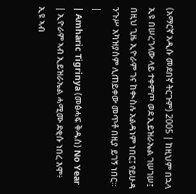(አማርኛ አዲሱ መደበኛ ትርጉም) 2005 | ከዚህም በኋላ ኢዩ በሠረገላው ላይ ተቀምጦ ወደ ኢይዝራኤል ገሠገሠ፤ በዚህ ጊዜ ኢዮራም ገና ከቊስሉ አልዳነም ነበር፤ የይሁዳ ንጉሥ አካዝያስም ሊጠይቀው መጥቶ በዚያ ይገኝ ነበር። |
| Amharic Tigrinya (መፅሓፍ ቅዱስ) No Year | ኢዮራም ኣብ ኢይዝራኤል ሓሚሙ ደቂሱ ነበረ እሞ፥ ኢዩ ኣብ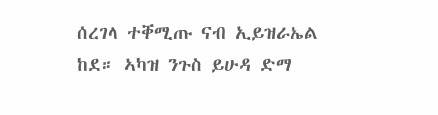ሰረገላ ተቐሚጡ ናብ ኢይዝራኤል ከደ። ኣካዝ ንጉስ ይሁዳ ድማ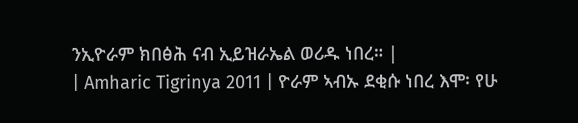ንኢዮራም ክበፅሕ ናብ ኢይዝራኤል ወሪዱ ነበረ። |
| Amharic Tigrinya 2011 | ዮራም ኣብኡ ደቂሱ ነበረ እሞ፡ የሁ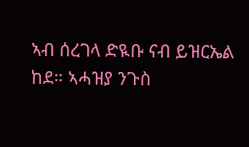ኣብ ሰረገላ ድዪቡ ናብ ይዝርኤል ከደ። ኣሓዝያ ንጉስ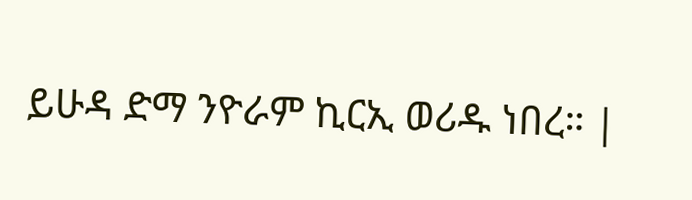ይሁዳ ድማ ንዮራም ኪርኢ ወሪዱ ነበረ። |